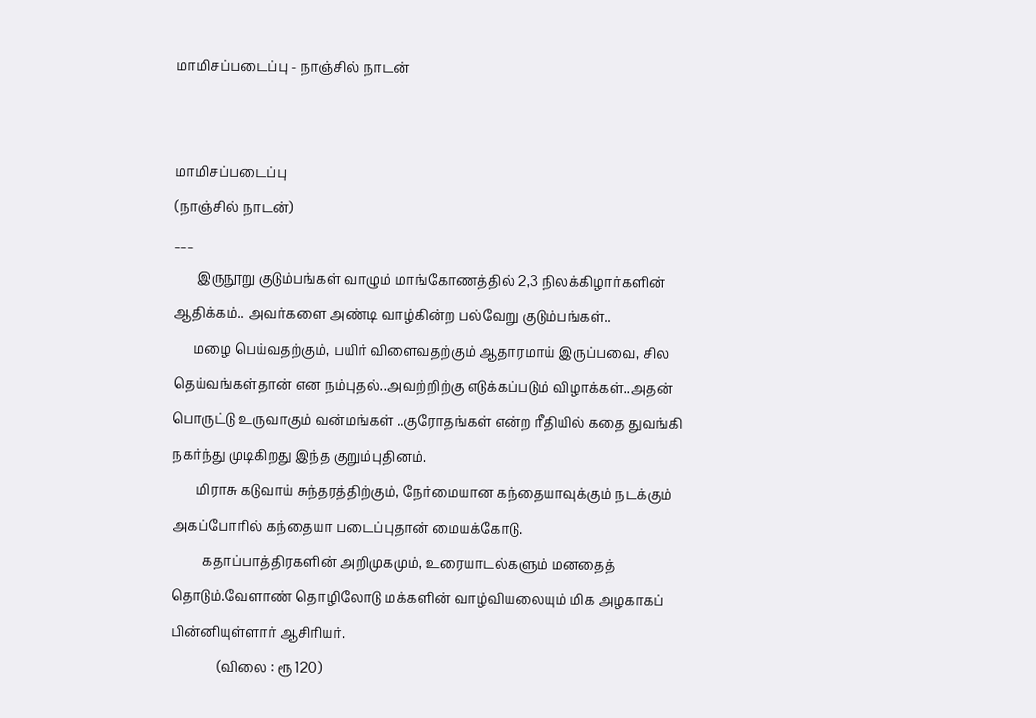மாமிசப்படைப்பு - நாஞ்சில் நாடன்


மாமிசப்படைப்பு
(நாஞ்சில் நாடன்)
___
       இருநூறு குடும்பங்கள் வாழும் மாங்கோணத்தில் 2,3 நிலக்கிழார்களின் ஆதிக்கம்.. அவர்களை அண்டி வாழ்கின்ற பல்வேறு குடும்பங்கள்..
      மழை பெய்வதற்கும், பயிர் விளைவதற்கும் ஆதாரமாய் இருப்பவை, சில தெய்வங்கள்தான் என நம்புதல்..அவற்றிற்கு எடுக்கப்படும் விழாக்கள்..அதன் பொருட்டு உருவாகும் வன்மங்கள் ..குரோதங்கள் என்ற ரீதியில் கதை துவங்கி நகர்ந்து முடிகிறது இந்த குறும்புதினம்.
       மிராசு கடுவாய் சுந்தரத்திற்கும், நேர்மையான கந்தையாவுக்கும் நடக்கும் அகப்போரில் கந்தையா படைப்புதான் மையக்கோடு.
         கதாப்பாத்திரகளின் அறிமுகமும், உரையாடல்களும் மனதைத் தொடும்.வேளாண் தொழிலோடு மக்களின் வாழ்வியலையும் மிக அழகாகப் பின்னியுள்ளார் ஆசிரியர்.
              (விலை : ரூ 120)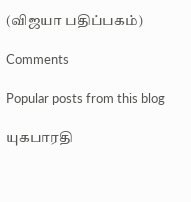(விஜயா பதிப்பகம்)

Comments

Popular posts from this blog

யுகபாரதி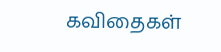கவிதைகள்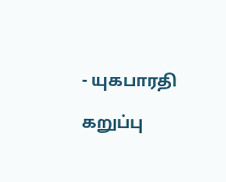- யுகபாரதி

கறுப்பு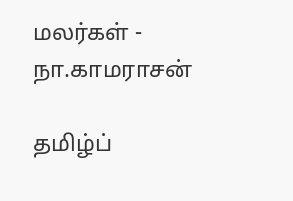மலர்கள் - நா.காமராசன்

தமிழ்ப்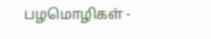பழமொழிகள் -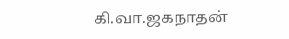கி.வா.ஜகநாதன்